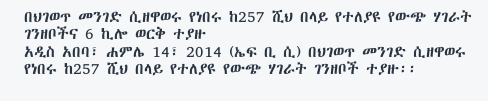በህገወጥ መንገድ ሲዘዋወሩ የነበሩ ከ257 ሺህ በላይ የተለያዩ የውጭ ሃገራት ገንዘቦችና 6 ኪሎ ወርቅ ተያዙ
አዲስ አበባ፣ ሐምሌ 14፣ 2014 (ኤፍ ቢ ሲ) በህገወጥ መንገድ ሲዘዋወሩ የነበሩ ከ257 ሺህ በላይ የተለያዩ የውጭ ሃገራት ገንዘቦች ተያዙ፡፡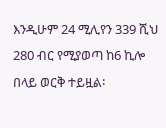እንዲሁም 24 ሚሊየን 339 ሺህ 280 ብር የሚያወጣ ከ6 ኪሎ በላይ ወርቅ ተይዟል፡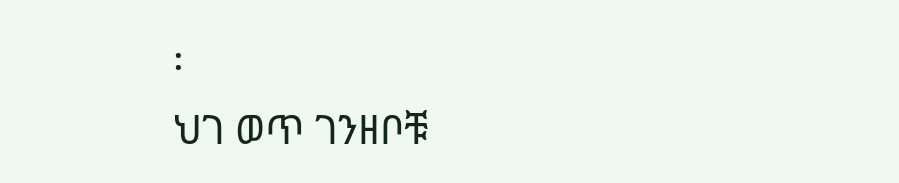፡
ህገ ወጥ ገንዘቦቹ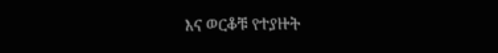እና ወርቆቹ የተያዙት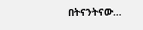በትናንትናው…